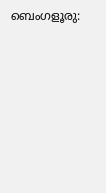ബെംഗളൂരു: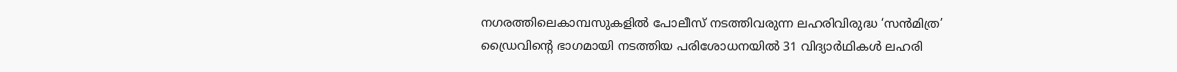നഗരത്തിലെകാമ്പസുകളിൽ പോലീസ് നടത്തിവരുന്ന ലഹരിവിരുദ്ധ ‘സൻമിത്ര’ ഡ്രൈവിൻ്റെ ഭാഗമായി നടത്തിയ പരിശോധനയിൽ 31 വിദ്യാർഥികൾ ലഹരി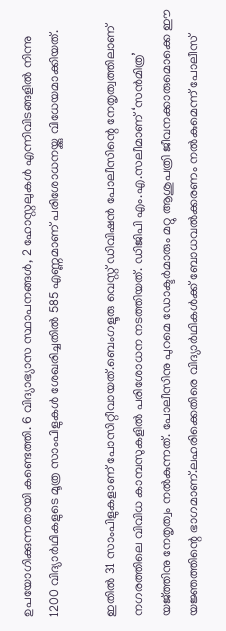ഉപയോഗിക്കുന്നതായി കണ്ടെത്തി. 6 വിദ്യാഭ്യാസ സ്ഥാപനങ്ങൾ, 2 ഹോസ്റ്റലുകൾ എന്നിവിടങ്ങളിൽ നിന്നു 1200 വിദ്യാർഥികളുടെ മൂത്ര സാംപിളുകൾ ശേഖരിച്ചതിൽ 585 എണ്ണമാണ് പരിശോധനയ്ക്കു വിധേയമാക്കിയത്.

ഇതിൽ 31 സാംപിളുകളാണ് പോസിറ്റീവായത്.ബെംഗളൂരു വെസ്റ്റ് ഡിവിഷൻ പോലീസിന്റെ നേതൃത്വത്തിലാണ് നഗരത്തിലെ വിവിധ കാമ്പസുകളിൽ പരിശോധന നടത്തിയത്. ഡിജിപി എം.എ.സലീമാണ് ‘സൻമിത്ര’ യജ്ത്തിനു നേതൃത്വം നൽകുന്നത്. പോലീസിനു പുറമെ ഡോക്ടർമാരും മറ്റു ആശുപത്രി ജീവനക്കാരുമൊക്കെ ഈ യജ്ഞത്തിന്റെ ഭാഗമാണ്.ലഹരിക്കെതിരെ വിദ്യാർഥികൾക്ക് ബോധവൽക്കരണം നൽകുമെന്ന് പോലീസ്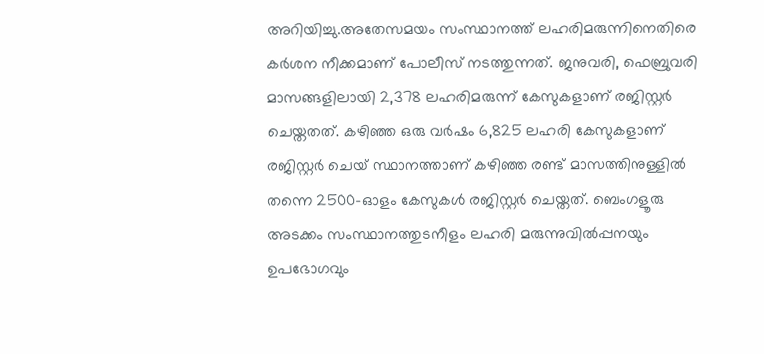അറിയിച്ചു.അതേസമയം സംസ്ഥാനത്ത് ലഹരിമരുന്നിനെതിരെ കർശന നീക്കമാണ് പോലീസ് നടത്തുന്നത്. ജനുവരി, ഫെബ്രുവരി മാസങ്ങളിലായി 2,378 ലഹരിമരുന്ന് കേസുകളാണ് രജിസ്റ്റർ ചെയ്തതത്. കഴിഞ്ഞ ഒരു വർഷം 6,825 ലഹരി കേസുകളാണ് രജിസ്റ്റർ ചെയ് സ്ഥാനത്താണ് കഴിഞ്ഞ രണ്ട് മാസത്തിനുള്ളിൽ തന്നെ 2500-ഓളം കേസുകൾ രജിസ്റ്റർ ചെയ്തത്. ബെംഗളൂരു അടക്കം സംസ്ഥാനത്തുടനീളം ലഹരി മരുന്നുവിൽപ്പനയും ഉപഭോഗവും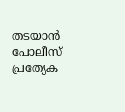തടയാൻ പോലീസ് പ്രത്യേക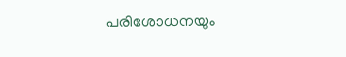പരിശോധനയും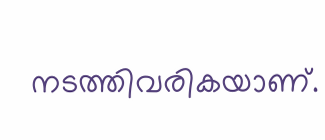നടത്തിവരികയാണ്.